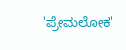'ಪ್ರೇಮಲೋಕ'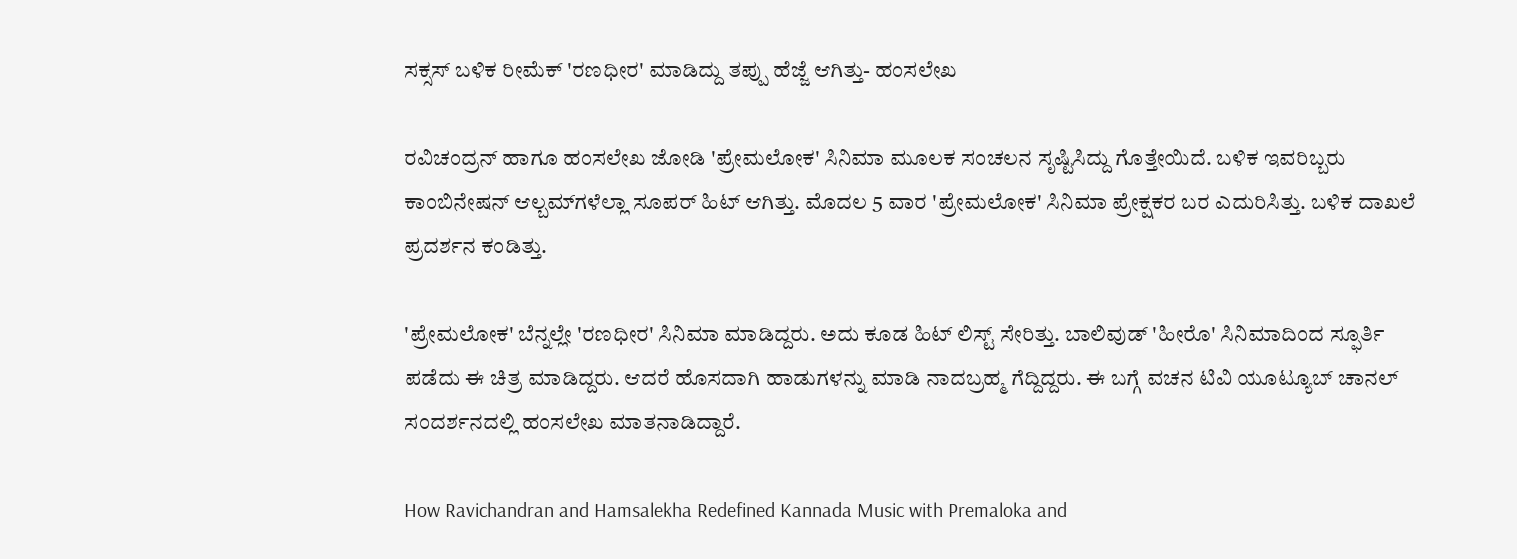ಸಕ್ಸಸ್ ಬಳಿಕ ರೀಮೆಕ್ 'ರಣಧೀರ' ಮಾಡಿದ್ದು ತಪ್ಪು ಹೆಜ್ಜೆ ಆಗಿತ್ತು- ಹಂಸಲೇಖ

ರವಿಚಂದ್ರನ್ ಹಾಗೂ ಹಂಸಲೇಖ ಜೋಡಿ 'ಪ್ರೇಮಲೋಕ' ಸಿನಿಮಾ ಮೂಲಕ ಸಂಚಲನ ಸೃಷ್ಟಿಸಿದ್ದು ಗೊತ್ತೇಯಿದೆ. ಬಳಿಕ ಇವರಿಬ್ಬರು ಕಾಂಬಿನೇಷನ್ ಆಲ್ಬಮ್‌ಗಳೆಲ್ಲಾ ಸೂಪರ್ ಹಿಟ್ ಆಗಿತ್ತು. ಮೊದಲ 5 ವಾರ 'ಪ್ರೇಮಲೋಕ' ಸಿನಿಮಾ ಪ್ರೇಕ್ಷಕರ ಬರ ಎದುರಿಸಿತ್ತು. ಬಳಿಕ ದಾಖಲೆ ಪ್ರದರ್ಶನ ಕಂಡಿತ್ತು.

'ಪ್ರೇಮಲೋಕ' ಬೆನ್ನಲ್ಲೇ 'ರಣಧೀರ' ಸಿನಿಮಾ ಮಾಡಿದ್ದರು. ಅದು ಕೂಡ ಹಿಟ್ ಲಿಸ್ಟ್ ಸೇರಿತ್ತು. ಬಾಲಿವುಡ್ 'ಹೀರೊ' ಸಿನಿಮಾದಿಂದ ಸ್ಫೂರ್ತಿ ಪಡೆದು ಈ ಚಿತ್ರ ಮಾಡಿದ್ದರು. ಆದರೆ ಹೊಸದಾಗಿ ಹಾಡುಗಳನ್ನು ಮಾಡಿ ನಾದಬ್ರಹ್ಮ ಗೆದ್ದಿದ್ದರು. ಈ ಬಗ್ಗೆ ವಚನ ಟಿವಿ ಯೂಟ್ಯೂಬ್ ಚಾನಲ್ ಸಂದರ್ಶನದಲ್ಲಿ ಹಂಸಲೇಖ ಮಾತನಾಡಿದ್ದಾರೆ.

How Ravichandran and Hamsalekha Redefined Kannada Music with Premaloka and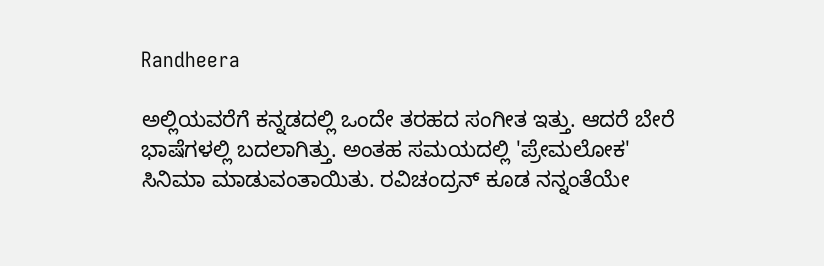Randheera

ಅಲ್ಲಿಯವರೆಗೆ ಕನ್ನಡದಲ್ಲಿ ಒಂದೇ ತರಹದ ಸಂಗೀತ ಇತ್ತು. ಆದರೆ ಬೇರೆ ಭಾಷೆಗಳಲ್ಲಿ ಬದಲಾಗಿತ್ತು. ಅಂತಹ ಸಮಯದಲ್ಲಿ 'ಪ್ರೇಮಲೋಕ' ಸಿನಿಮಾ ಮಾಡುವಂತಾಯಿತು. ರವಿಚಂದ್ರನ್ ಕೂಡ ನನ್ನಂತೆಯೇ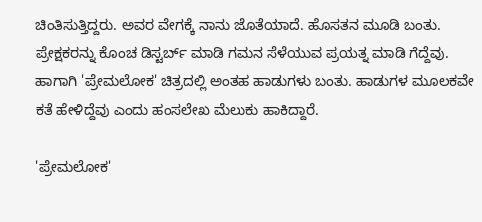ಚಿಂತಿಸುತ್ತಿದ್ದರು. ಅವರ ವೇಗಕ್ಕೆ ನಾನು ಜೊತೆಯಾದೆ. ಹೊಸತನ ಮೂಡಿ ಬಂತು. ಪ್ರೇಕ್ಷಕರನ್ನು ಕೊಂಚ ಡಿಸ್ಟರ್ಬ್ ಮಾಡಿ ಗಮನ ಸೆಳೆಯುವ ಪ್ರಯತ್ನ ಮಾಡಿ ಗೆದ್ದೆವು. ಹಾಗಾಗಿ 'ಪ್ರೇಮಲೋಕ' ಚಿತ್ರದಲ್ಲಿ ಅಂತಹ ಹಾಡುಗಳು ಬಂತು. ಹಾಡುಗಳ ಮೂಲಕವೇ ಕತೆ ಹೇಳಿದ್ದೆವು ಎಂದು ಹಂಸಲೇಖ ಮೆಲುಕು ಹಾಕಿದ್ದಾರೆ.

'ಪ್ರೇಮಲೋಕ'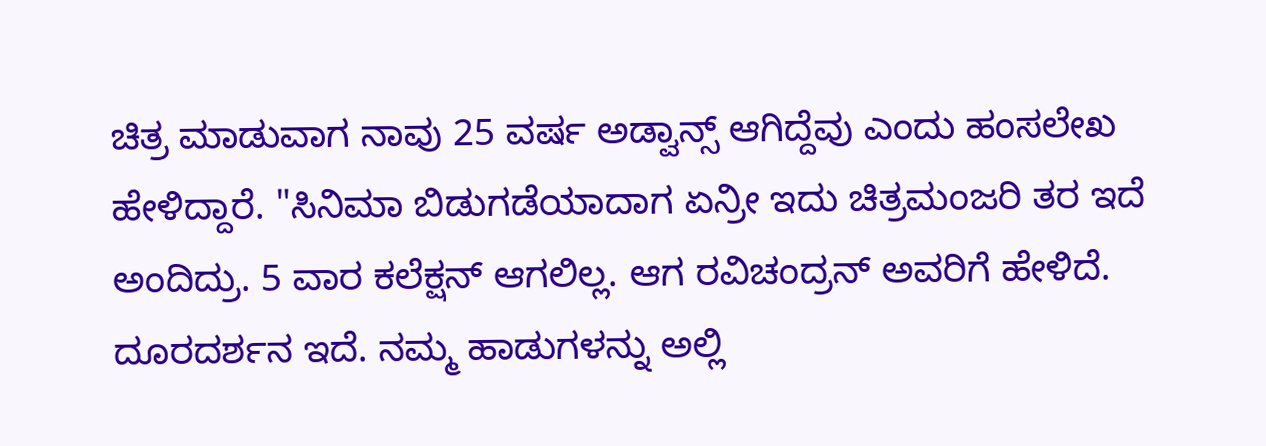ಚಿತ್ರ ಮಾಡುವಾಗ ನಾವು 25 ವರ್ಷ ಅಡ್ವಾನ್ಸ್ ಆಗಿದ್ದೆವು ಎಂದು ಹಂಸಲೇಖ ಹೇಳಿದ್ದಾರೆ. "ಸಿನಿಮಾ ಬಿಡುಗಡೆಯಾದಾಗ ಏನ್ರೀ ಇದು ಚಿತ್ರಮಂಜರಿ ತರ ಇದೆ ಅಂದಿದ್ರು. 5 ವಾರ ಕಲೆಕ್ಷನ್ ಆಗಲಿಲ್ಲ. ಆಗ ರವಿಚಂದ್ರನ್ ಅವರಿಗೆ ಹೇಳಿದೆ. ದೂರದರ್ಶನ ಇದೆ. ನಮ್ಮ ಹಾಡುಗಳನ್ನು ಅಲ್ಲಿ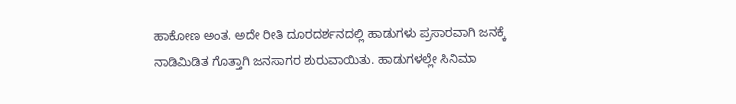ಹಾಕೋಣ ಅಂತ. ಅದೇ ರೀತಿ ದೂರದರ್ಶನದಲ್ಲಿ ಹಾಡುಗಳು ಪ್ರಸಾರವಾಗಿ ಜನಕ್ಕೆ ನಾಡಿಮಿಡಿತ ಗೊತ್ತಾಗಿ ಜನಸಾಗರ ಶುರುವಾಯಿತು. ಹಾಡುಗಳಲ್ಲೇ ಸಿನಿಮಾ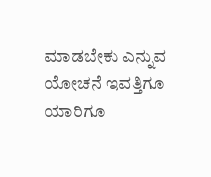ಮಾಡಬೇಕು ಎನ್ನುವ ಯೋಚನೆ ಇವತ್ತಿಗೂ ಯಾರಿಗೂ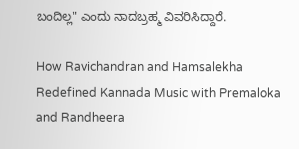ಬಂದಿಲ್ಲ" ಎಂದು ನಾದಬ್ರಹ್ಮ ವಿವರಿಸಿದ್ದಾರೆ.

How Ravichandran and Hamsalekha Redefined Kannada Music with Premaloka and Randheera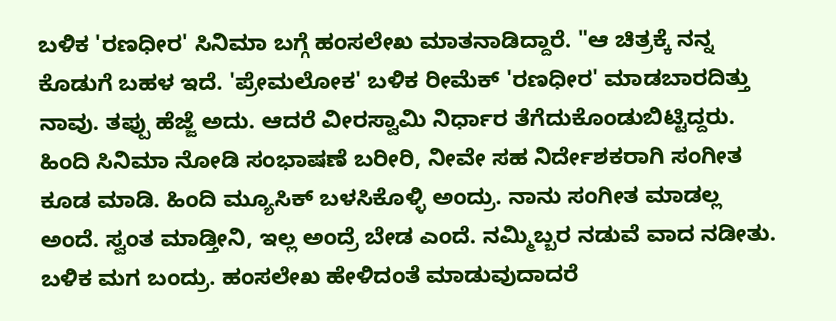ಬಳಿಕ 'ರಣಧೀರ' ಸಿನಿಮಾ ಬಗ್ಗೆ ಹಂಸಲೇಖ ಮಾತನಾಡಿದ್ದಾರೆ. "ಆ ಚಿತ್ರಕ್ಕೆ ನನ್ನ ಕೊಡುಗೆ ಬಹಳ ಇದೆ. 'ಪ್ರೇಮಲೋಕ' ಬಳಿಕ ರೀಮೆಕ್ 'ರಣಧೀರ' ಮಾಡಬಾರದಿತ್ತು ನಾವು. ತಪ್ಪು ಹೆಜ್ಜೆ ಅದು. ಆದರೆ ವೀರಸ್ವಾಮಿ ನಿರ್ಧಾರ ತೆಗೆದುಕೊಂಡುಬಿಟ್ಟಿದ್ದರು. ಹಿಂದಿ ಸಿನಿಮಾ ನೋಡಿ ಸಂಭಾಷಣೆ ಬರೀರಿ, ನೀವೇ ಸಹ ನಿರ್ದೇಶಕರಾಗಿ ಸಂಗೀತ ಕೂಡ ಮಾಡಿ. ಹಿಂದಿ ಮ್ಯೂಸಿಕ್ ಬಳಸಿಕೊಳ್ಳಿ ಅಂದ್ರು. ನಾನು ಸಂಗೀತ ಮಾಡಲ್ಲ ಅಂದೆ. ಸ್ವಂತ ಮಾಡ್ತೀನಿ, ಇಲ್ಲ ಅಂದ್ರೆ ಬೇಡ ಎಂದೆ. ನಮ್ಮಿಬ್ಬರ ನಡುವೆ ವಾದ ನಡೀತು. ಬಳಿಕ ಮಗ ಬಂದ್ರು. ಹಂಸಲೇಖ ಹೇಳಿದಂತೆ ಮಾಡುವುದಾದರೆ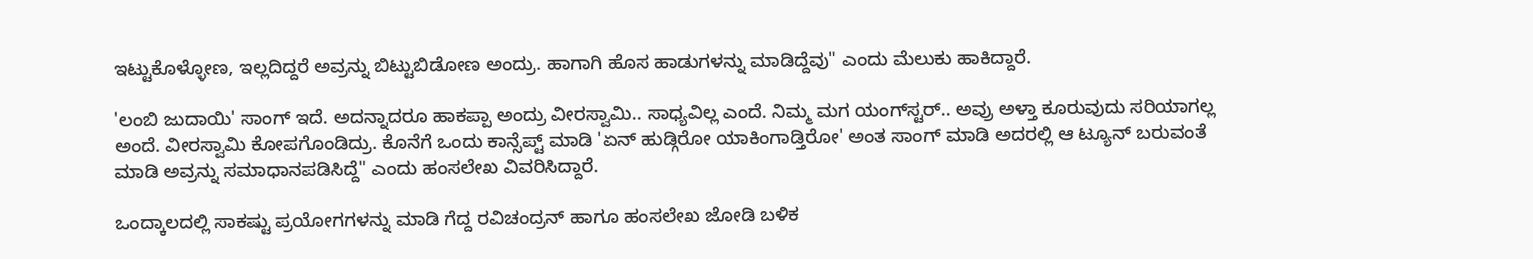ಇಟ್ಟುಕೊಳ್ಳೋಣ, ಇಲ್ಲದಿದ್ದರೆ ಅವ್ರನ್ನು ಬಿಟ್ಟುಬಿಡೋಣ ಅಂದ್ರು. ಹಾಗಾಗಿ ಹೊಸ ಹಾಡುಗಳನ್ನು ಮಾಡಿದ್ದೆವು" ಎಂದು ಮೆಲುಕು ಹಾಕಿದ್ದಾರೆ.

'ಲಂಬಿ ಜುದಾಯಿ' ಸಾಂಗ್ ಇದೆ. ಅದನ್ನಾದರೂ ಹಾಕಪ್ಪಾ ಅಂದ್ರು ವೀರಸ್ವಾಮಿ.. ಸಾಧ್ಯವಿಲ್ಲ ಎಂದೆ. ನಿಮ್ಮ ಮಗ ಯಂಗ್‌ಸ್ಟರ್.. ಅವ್ರು ಅಳ್ತಾ ಕೂರುವುದು ಸರಿಯಾಗಲ್ಲ ಅಂದೆ. ವೀರಸ್ವಾಮಿ ಕೋಪಗೊಂಡಿದ್ರು. ಕೊನೆಗೆ ಒಂದು ಕಾನ್ಸೆಪ್ಟ್ ಮಾಡಿ 'ಏನ್ ಹುಡ್ಗಿರೋ ಯಾಕಿಂಗಾಡ್ತಿರೋ' ಅಂತ ಸಾಂಗ್ ಮಾಡಿ ಅದರಲ್ಲಿ ಆ ಟ್ಯೂನ್ ಬರುವಂತೆ ಮಾಡಿ ಅವ್ರನ್ನು ಸಮಾಧಾನಪಡಿಸಿದ್ದೆ" ಎಂದು ಹಂಸಲೇಖ ವಿವರಿಸಿದ್ದಾರೆ.

ಒಂದ್ಕಾಲದಲ್ಲಿ ಸಾಕಷ್ಟು ಪ್ರಯೋಗಗಳನ್ನು ಮಾಡಿ ಗೆದ್ದ ರವಿಚಂದ್ರನ್ ಹಾಗೂ ಹಂಸಲೇಖ ಜೋಡಿ ಬಳಿಕ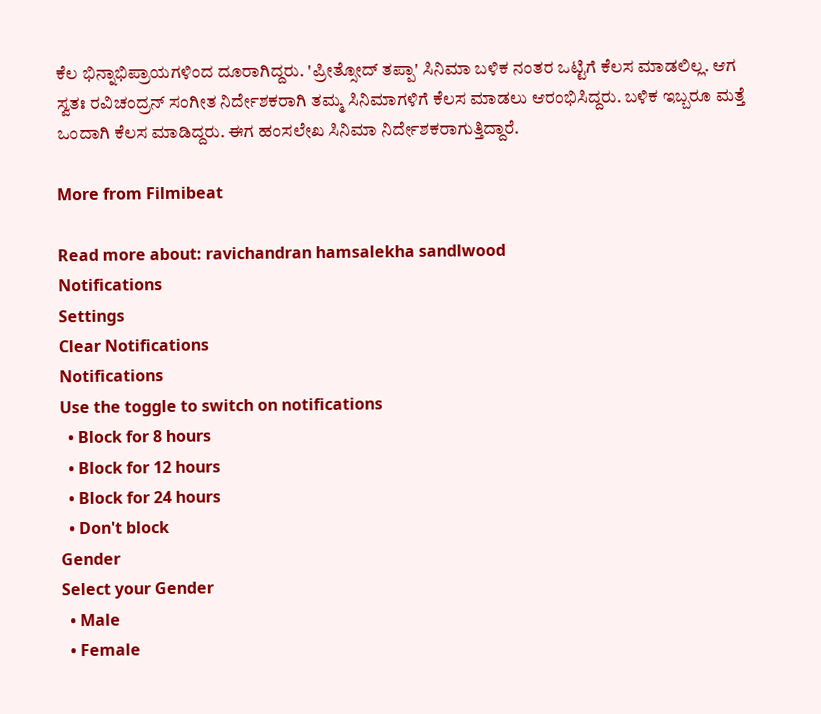ಕೆಲ ಭಿನ್ನಾಭಿಪ್ರಾಯಗಳಿಂದ ದೂರಾಗಿದ್ದರು. 'ಪ್ರೀತ್ಸೋದ್ ತಪ್ಪಾ' ಸಿನಿಮಾ ಬಳಿಕ ನಂತರ ಒಟ್ಟಿಗೆ ಕೆಲಸ ಮಾಡಲಿಲ್ಲ. ಆಗ ಸ್ವತಃ ರವಿಚಂದ್ರನ್ ಸಂಗೀತ ನಿರ್ದೇಶಕರಾಗಿ ತಮ್ಮ ಸಿನಿಮಾಗಳಿಗೆ ಕೆಲಸ ಮಾಡಲು ಆರಂಭಿಸಿದ್ದರು. ಬಳಿಕ ಇಬ್ಬರೂ ಮತ್ತೆ ಒಂದಾಗಿ ಕೆಲಸ ಮಾಡಿದ್ದರು. ಈಗ ಹಂಸಲೇಖ ಸಿನಿಮಾ ನಿರ್ದೇಶಕರಾಗುತ್ತಿದ್ದಾರೆ.

More from Filmibeat

Read more about: ravichandran hamsalekha sandlwood
Notifications
Settings
Clear Notifications
Notifications
Use the toggle to switch on notifications
  • Block for 8 hours
  • Block for 12 hours
  • Block for 24 hours
  • Don't block
Gender
Select your Gender
  • Male
  • Female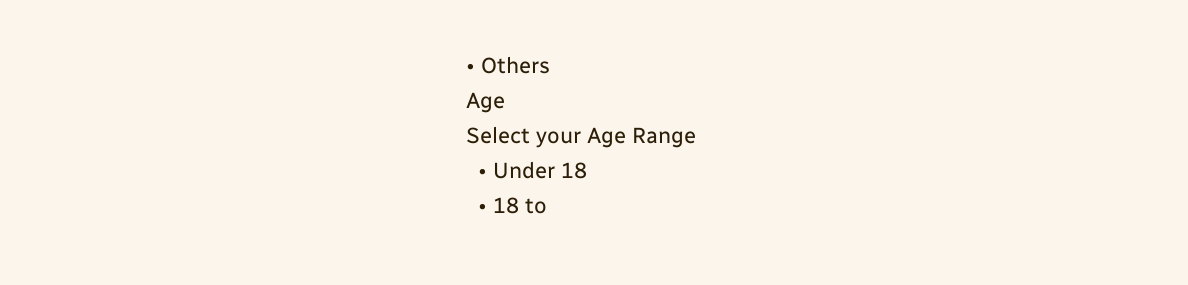• Others
Age
Select your Age Range
  • Under 18
  • 18 to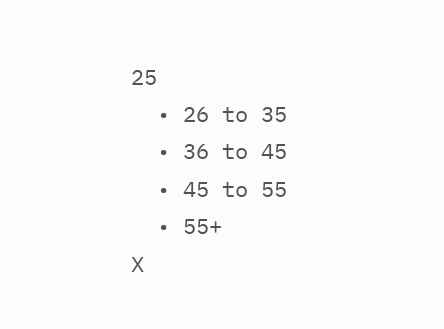25
  • 26 to 35
  • 36 to 45
  • 45 to 55
  • 55+
X